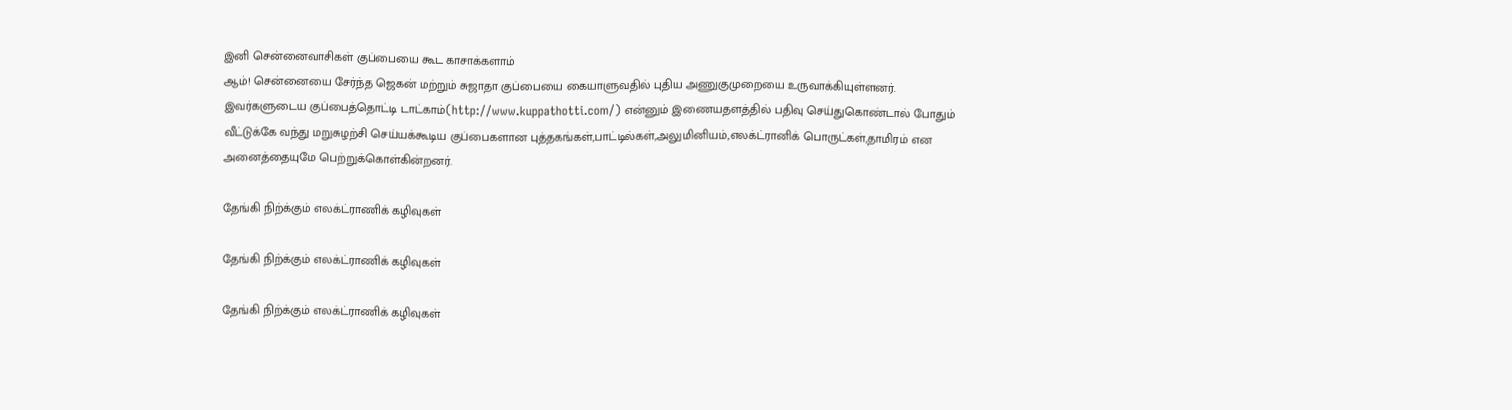இனி சென்னைவாசிகள் குப்பையை கூட காசாக்களாம்
ஆம்! சென்னையை சேர்ந்த ஜெகன் மற்றும் சுஜாதா குப்பையை கையாளுவதில் புதிய அணுகுமுறையை உருவாக்கியுள்ளனர்.
இவர்களுடைய குப்பைத்தொட்டி டாட்காம்(http://www.kuppathotti.com/) என்னும் இணையதளத்தில் பதிவு செய்துகொண்டால் போதும் வீட்டுக்கே வந்து மறுசுழற்சி செய்யக்கூடிய குப்பைகளான புத்தகங்கள்,பாட்டில்கள்,அலுமினியம்,எலக்ட்ரானிக் பொருட்கள்,தாமிரம் என அனைத்தையுமே பெற்றுக்கொள்கின்றனர்.

தேங்கி நிற்க்கும் எலக்ட்ராணிக் கழிவுகள்

தேங்கி நிற்க்கும் எலக்ட்ராணிக் கழிவுகள்

தேங்கி நிற்க்கும் எலக்ட்ராணிக் கழிவுகள்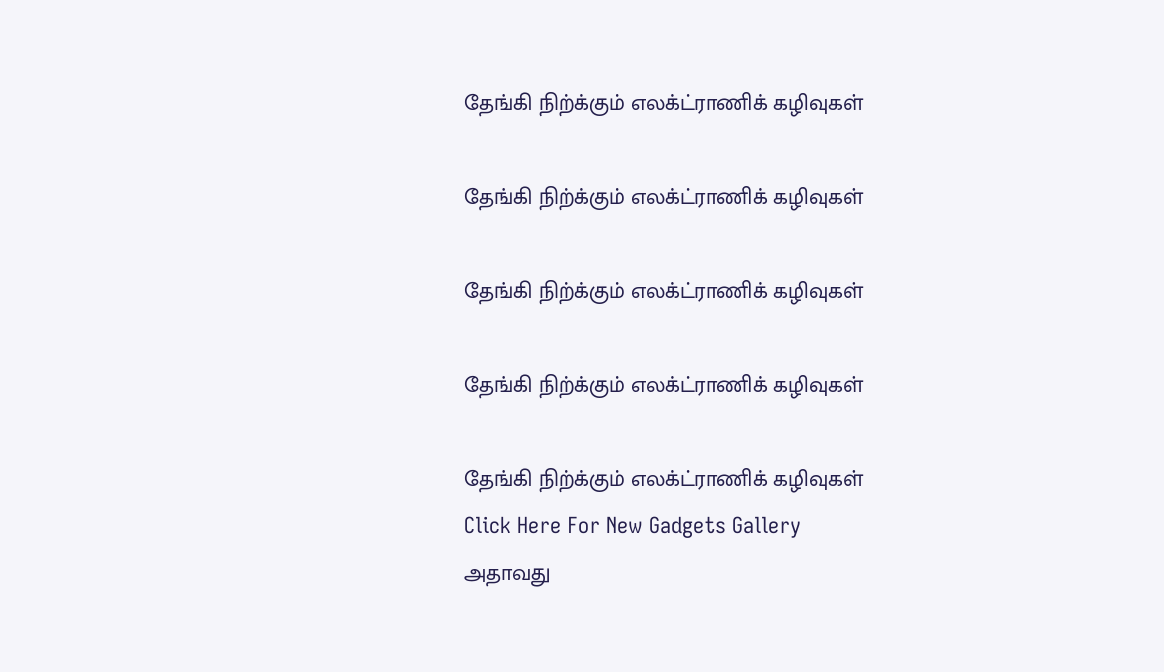தேங்கி நிற்க்கும் எலக்ட்ராணிக் கழிவுகள்

தேங்கி நிற்க்கும் எலக்ட்ராணிக் கழிவுகள்

தேங்கி நிற்க்கும் எலக்ட்ராணிக் கழிவுகள்

தேங்கி நிற்க்கும் எலக்ட்ராணிக் கழிவுகள்

தேங்கி நிற்க்கும் எலக்ட்ராணிக் கழிவுகள்
Click Here For New Gadgets Gallery
அதாவது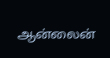ஆன்லைன்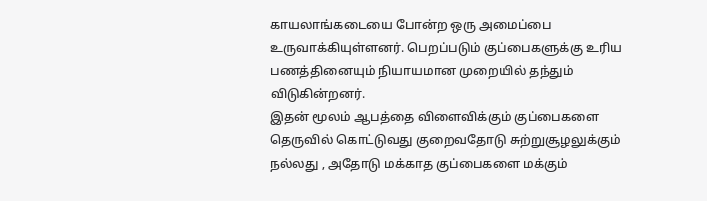காயலாங்கடையை போன்ற ஒரு அமைப்பை உருவாக்கியுள்ளனர். பெறப்படும் குப்பைகளுக்கு உரிய பணத்தினையும் நியாயமான முறையில் தந்தும் விடுகின்றனர்.
இதன் மூலம் ஆபத்தை விளைவிக்கும் குப்பைகளை தெருவில் கொட்டுவது குறைவதோடு சுற்றுசூழலுக்கும் நல்லது , அதோடு மக்காத குப்பைகளை மக்கும்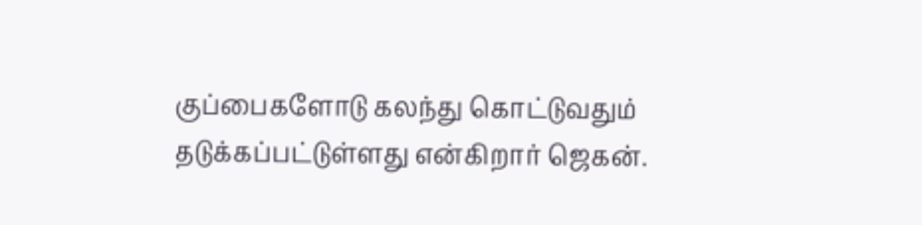குப்பைகளோடு கலந்து கொட்டுவதும் தடுக்கப்பட்டுள்ளது என்கிறார் ஜெகன்.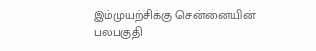இம்முயற்சிக்கு சென்னையின் பலபகுதி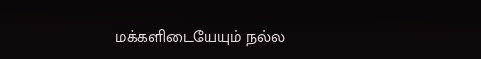மக்களிடையேயும் நல்ல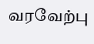வரவேற்பு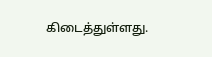கிடைத்துள்ளது.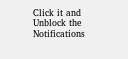Click it and Unblock the Notifications